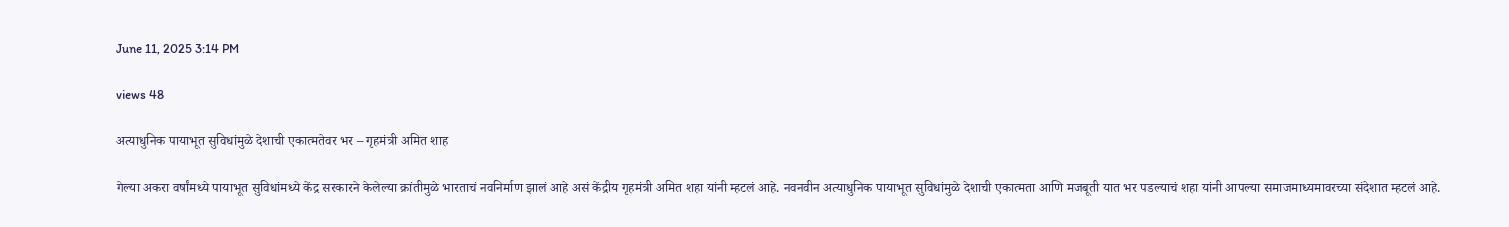June 11, 2025 3:14 PM

views 48

अत्याधुनिक पायाभूत सुविधांमुळे देशाची एकात्मतेवर भर – गृहमंत्री अमित शाह

गेल्या अकरा वर्षांमध्ये पायाभूत सुविधांमध्ये केंद्र सरकारने केलेल्या क्रांतीमुळे भारताचं नवनिर्माण झालं आहे असं केंद्रीय गृहमंत्री अमित शहा यांनी म्हटलं आहे. नवनवीन अत्याधुनिक पायाभूत सुविधांमुळे देशाची एकात्मता आणि मजबूती यात भर पडल्याचं शहा यांनी आपल्या समाजमाध्यमावरच्या संदेशात म्हटलं आहे.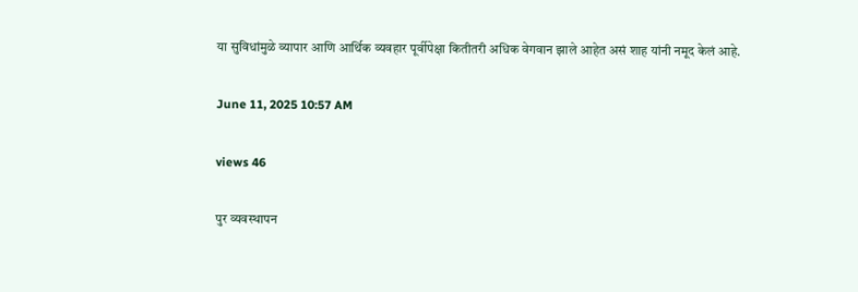या सुविधांमुळे व्यापार आणि आर्थिक व्यवहार पूर्वीपेक्षा कितीतरी अधिक वेगवान झाले आहेत असं शाह यांनी नमूद केलं आहे.

June 11, 2025 10:57 AM

views 46

पुर व्यवस्थापन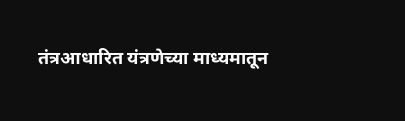तंत्रआधारित यंत्रणेच्या माध्यमातून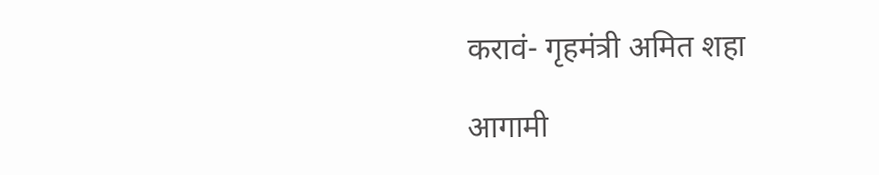करावं- गृहमंत्री अमित शहा

आगामी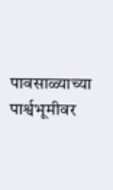पावसाळ्याच्या पार्श्वभूमीवर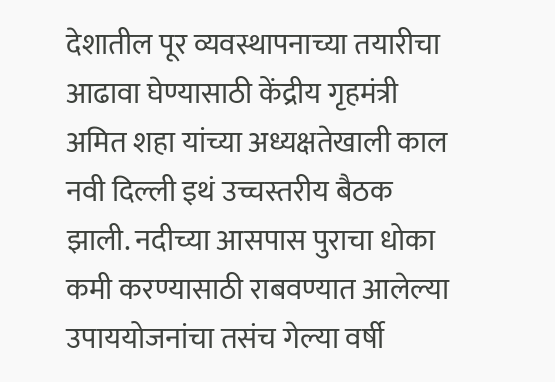देशातील पूर व्यवस्थापनाच्या तयारीचा आढावा घेण्यासाठी केंद्रीय गृहमंत्री अमित शहा यांच्या अध्यक्षतेखाली काल नवी दिल्ली इथं उच्चस्तरीय बैठक झाली. नदीच्या आसपास पुराचा धोका कमी करण्यासाठी राबवण्यात आलेल्या उपाययोजनांचा तसंच गेल्या वर्षी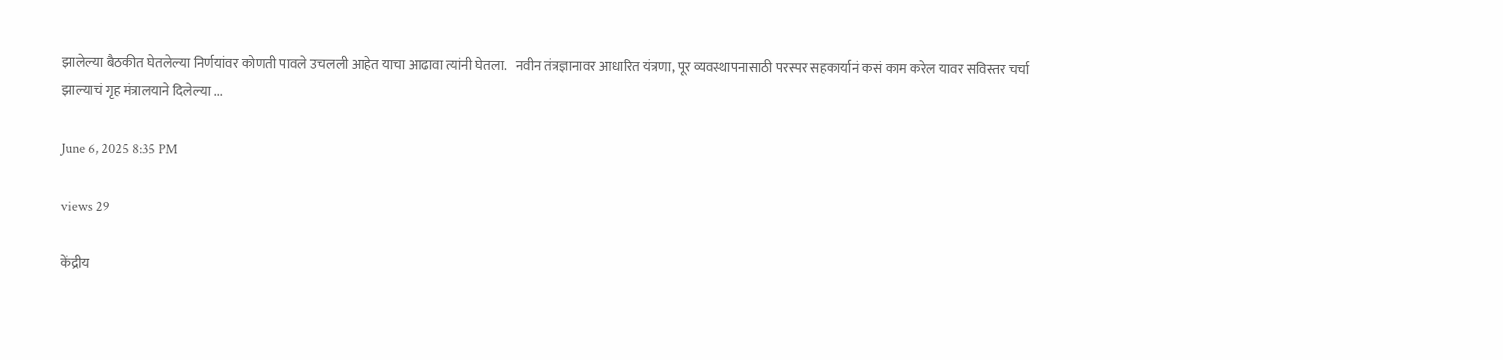झालेल्या बैठकीत घेतलेल्या निर्णयांवर कोणती पावले उचलली आहेत याचा आढावा त्यांनी घेतला.   नवीन तंत्रज्ञानावर आधारित यंत्रणा, पूर व्यवस्थापनासाठी परस्पर सहकार्यानं कसं काम करेल यावर सविस्तर चर्चा झाल्याचं गृह मंत्रालयाने दिलेल्या ...

June 6, 2025 8:35 PM

views 29

केंद्रीय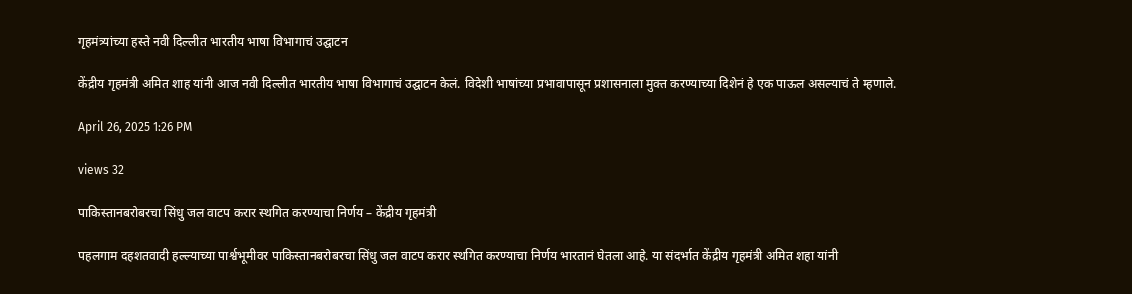गृहमंत्र्यांच्या हस्ते नवी दिल्लीत भारतीय भाषा विभागाचं उद्घाटन

केंद्रीय गृहमंत्री अमित शाह यांनी आज नवी दिल्लीत भारतीय भाषा विभागाचं उद्घाटन केलं. विदेशी भाषांच्या प्रभावापासून प्रशासनाला मुक्त करण्याच्या दिशेनं हे एक पाऊल असल्याचं ते म्हणाले.

April 26, 2025 1:26 PM

views 32

पाकिस्तानबरोबरचा सिंधु जल वाटप करार स्थगित करण्याचा निर्णय – केंद्रीय गृहमंत्री

पहलगाम दहशतवादी हल्ल्याच्या पार्श्वभूमीवर पाकिस्तानबरोबरचा सिंधु जल वाटप करार स्थगित करण्याचा निर्णय भारतानं घेतला आहे. या संदर्भात केंद्रीय गृहमंत्री अमित शहा यांनी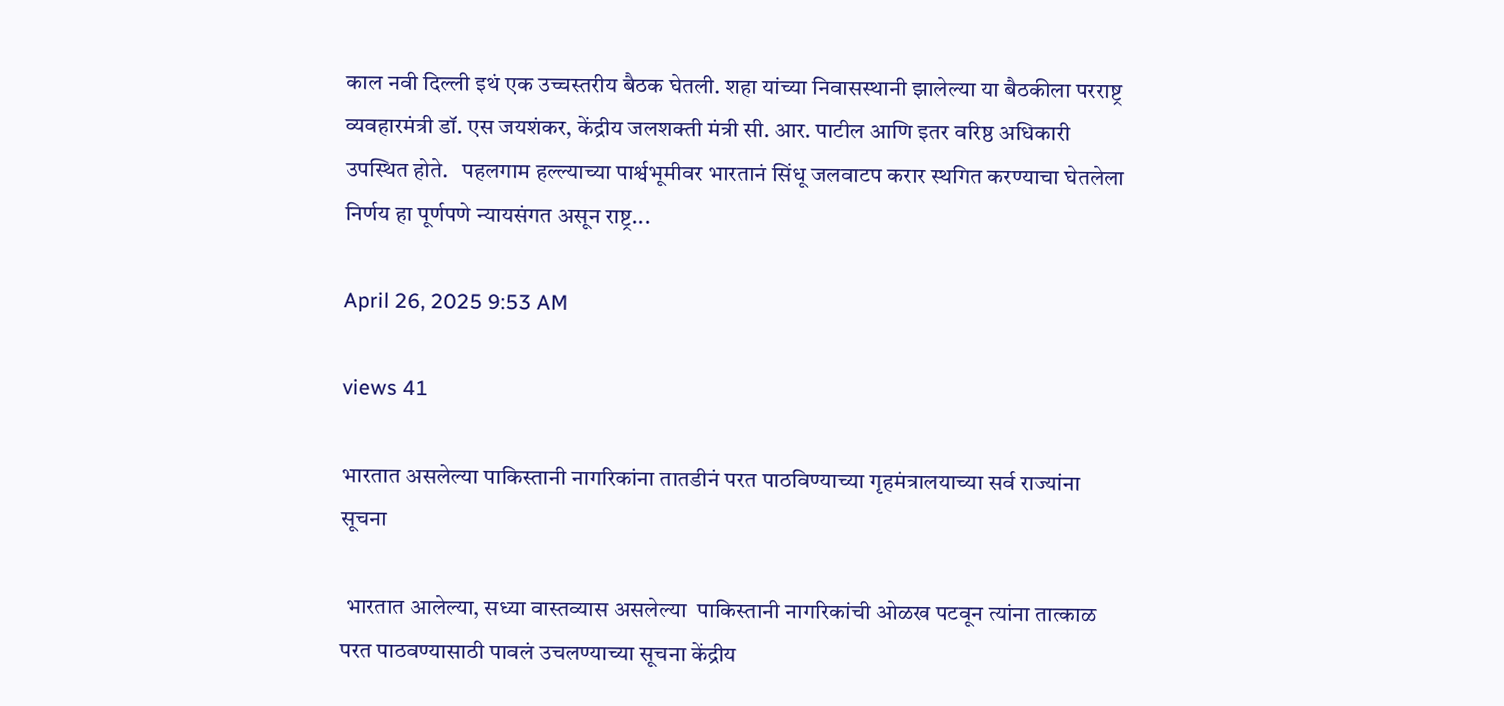काल नवी दिल्ली इथं एक उच्चस्तरीय बैठक घेतली. शहा यांच्या निवासस्थानी झालेल्या या बैठकीला परराष्ट्र व्यवहारमंत्री डॉ. एस जयशंकर, केंद्रीय जलशक्ती मंत्री सी. आर. पाटील आणि इतर वरिष्ठ अधिकारी उपस्थित होते.   पहलगाम हल्ल्याच्या पार्श्वभूमीवर भारतानं सिंधू जलवाटप करार स्थगित करण्याचा घेतलेला निर्णय हा पूर्णपणे न्यायसंगत असून राष्ट्र...

April 26, 2025 9:53 AM

views 41

भारतात असलेल्या पाकिस्तानी नागरिकांना तातडीनं परत पाठविण्याच्या गृहमंत्रालयाच्या सर्व राज्यांना सूचना

 भारतात आलेल्या, सध्या वास्तव्यास असलेल्या  पाकिस्तानी नागरिकांची ओळख पटवून त्यांना तात्काळ परत पाठवण्यासाठी पावलं उचलण्याच्या सूचना केंद्रीय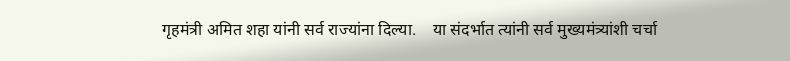गृहमंत्री अमित शहा यांनी सर्व राज्यांना दिल्या.    या संदर्भात त्यांनी सर्व मुख्यमंत्र्यांशी चर्चा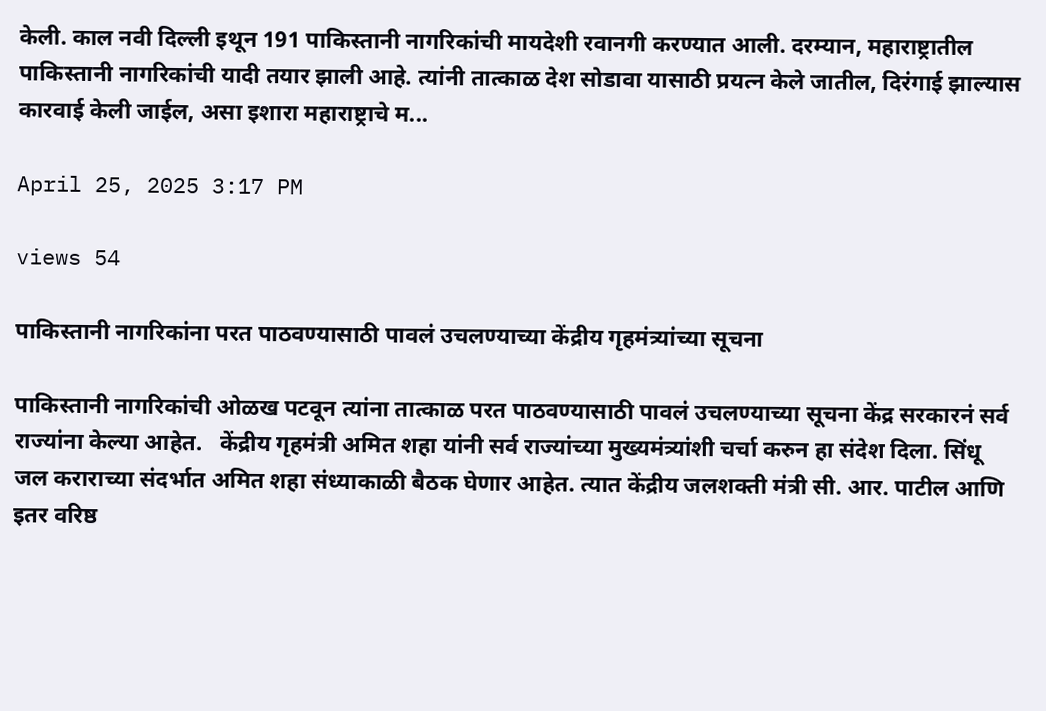केली. काल नवी दिल्ली इथून 191 पाकिस्तानी नागरिकांची मायदेशी रवानगी करण्यात आली. दरम्यान, महाराष्ट्रातील पाकिस्तानी नागरिकांची यादी तयार झाली आहे. त्यांनी तात्काळ देश सोडावा यासाठी प्रयत्न केले जातील, दिरंगाई झाल्यास कारवाई केली जाईल, असा इशारा महाराष्ट्राचे म...

April 25, 2025 3:17 PM

views 54

पाकिस्तानी नागरिकांना परत पाठवण्यासाठी पावलं उचलण्याच्या केंद्रीय गृहमंत्र्यांच्या सूचना

पाकिस्तानी नागरिकांची ओळख पटवून त्यांना तात्काळ परत पाठवण्यासाठी पावलं उचलण्याच्या सूचना केंद्र सरकारनं सर्व राज्यांना केल्या आहेत.   केंद्रीय गृहमंत्री अमित शहा यांनी सर्व राज्यांच्या मुख्यमंत्र्यांशी चर्चा करुन हा संदेश दिला. सिंधू जल कराराच्या संदर्भात अमित शहा संध्याकाळी बैठक घेणार आहेत. त्यात केंद्रीय जलशक्ती मंत्री सी. आर. पाटील आणि इतर वरिष्ठ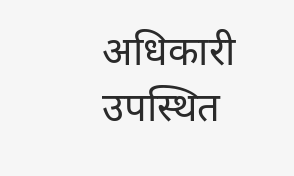अधिकारी उपस्थित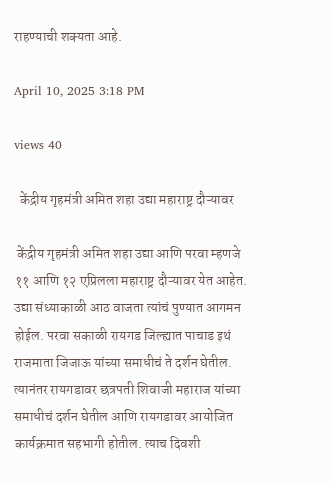राहण्याची शक्यता आहे.

April 10, 2025 3:18 PM

views 40

  केंद्रीय गृहमंत्री अमित शहा उद्या महाराष्ट्र दौऱ्यावर

 केंद्रीय गृहमंत्री अमित शहा उद्या आणि परवा म्हणजे ११ आणि १२ एप्रिलला महाराष्ट्र दौऱ्यावर येत आहेत. उद्या संध्याकाळी आठ वाजता त्यांचं पुण्यात आगमन होईल. परवा सकाळी रायगड जिल्ह्यात पाचाड इथं राजमाता जिजाऊ यांच्या समाधीचं ते दर्शन घेतील.   त्यानंतर रायगडावर छत्रपती शिवाजी महाराज यांच्या समाधीचं दर्शन घेतील आणि रायगडावर आयोजित कार्यक्रमात सहभागी होतील. त्याच दिवशी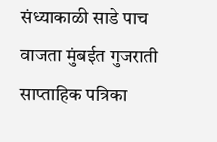संध्याकाळी साडे पाच वाजता मुंबईत गुजराती साप्ताहिक पत्रिका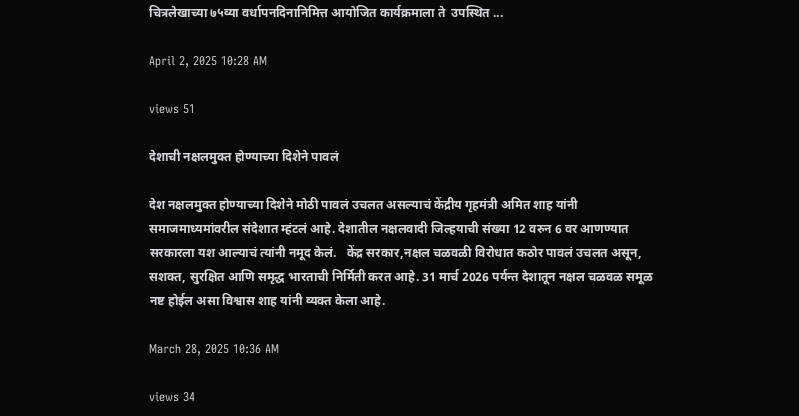चित्रलेखाच्या ७५व्या वर्धापनदिनानिमित्त आयोजित कार्यक्रमाला ते  उपस्थित ...

April 2, 2025 10:28 AM

views 51

देशाची नक्षलमुक्त होण्याच्या दिशेने पावलं

देश नक्षलमुक्त होण्याच्या दिशेने मोठी पावलं उचलत असल्याचं केंद्रीय गृहमंत्री अमित शाह यांनी समाजमाध्यमांवरील संदेशात म्हंटलं आहे. देशातील नक्षलवादी जिल्हयाची संख्या 12 वरुन 6 वर आणण्यात सरकारला यश आल्याचं त्यांनी नमूद केलं.   केंद्र सरकार,नक्षल चळवळी विरोधात कठोर पावलं उचलत असून, सशक्त, सुरक्षित आणि समृद्ध भारताची निर्मिती करत आहे. 31 मार्च 2026 पर्यन्त देशातून नक्षल चळवळ समूळ नष्ट होईल असा विश्वास शाह यांनी व्यक्त केला आहे.

March 28, 2025 10:36 AM

views 34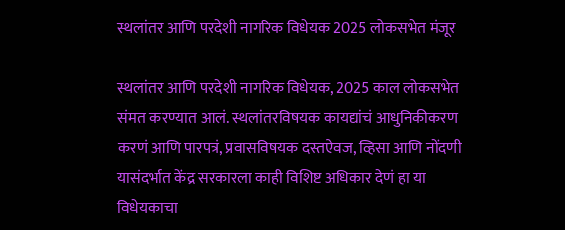स्थलांतर आणि परदेशी नागरिक विधेयक 2025 लोकसभेत मंजूर

स्थलांतर आणि परदेशी नागरिक विधेयक, 2025 काल लोकसभेत संमत करण्यात आलं. स्थलांतरविषयक कायद्यांचं आधुनिकीकरण करणं आणि पारपत्रं, प्रवासविषयक दस्तऐवज, व्हिसा आणि नोंदणी यासंदर्भात केंद्र सरकारला काही विशिष्ट अधिकार देणं हा या विधेयकाचा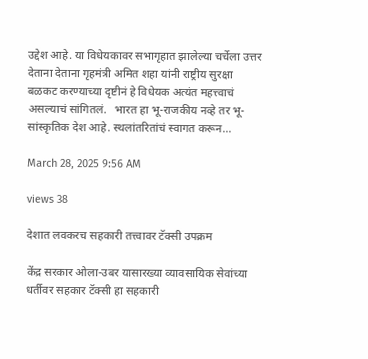उद्देश आहे. या विधेयकावर सभागृहात झालेल्या चर्चेला उत्तर देताना देताना गृहमंत्री अमित शहा यांनी राष्ट्रीय सुरक्षा बळकट करण्याच्या दृष्टीनं हे विधेयक अत्यंत महत्त्वाचं असल्याचं सांगितलं.   भारत हा भू-राजकीय नव्हे तर भू-सांस्कृतिक देश आहे. स्थलांतरितांचं स्वागत करून...

March 28, 2025 9:56 AM

views 38

देशात लवकरच सहकारी तत्त्वावर टॅक्सी उपक्रम

केंद्र सरकार ओला-उबर यासारख्या व्यावसायिक सेवांच्या धर्तीवर सहकार टॅक्सी हा सहकारी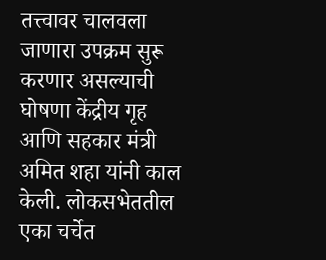तत्त्वावर चालवला जाणारा उपक्रम सुरू करणार असल्याची घोषणा केंद्रीय गृह आणि सहकार मंत्री अमित शहा यांनी काल केली. लोकसभेततील एका चर्चेत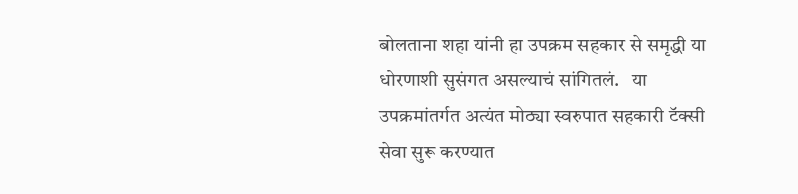बोलताना शहा यांनी हा उपक्रम सहकार से समृद्धी या धोरणाशी सुसंगत असल्याचं सांगितलं.   या उपक्रमांतर्गत अत्यंत मोठ्या स्वरुपात सहकारी टॅक्सी सेवा सुरू करण्यात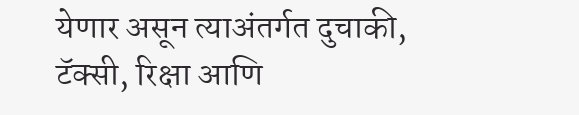येणार असून त्याअंतर्गत दुचाकी, टॅक्सी, रिक्षा आणि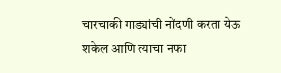चारचाकी गाड्यांची नोंदणी करता येऊ शकेल आणि त्याचा नफा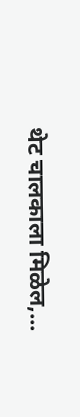थेट चालकाला मिळेल,...